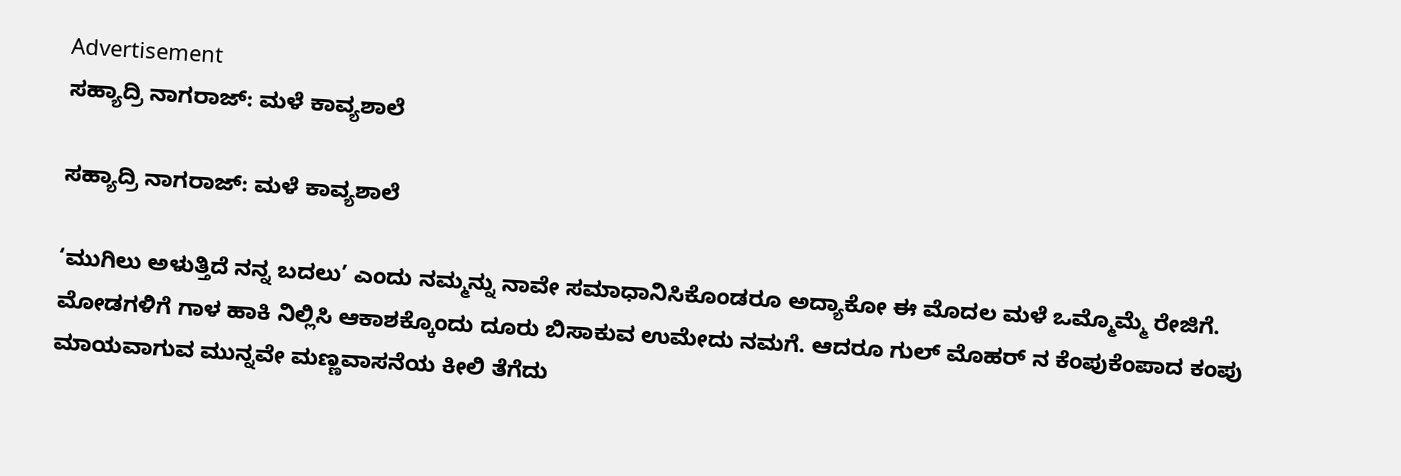Advertisement
ಸಹ್ಯಾದ್ರಿ ನಾಗರಾಜ್: ಮಳೆ ಕಾವ್ಯಶಾಲೆ

ಸಹ್ಯಾದ್ರಿ ನಾಗರಾಜ್: ಮಳೆ ಕಾವ್ಯಶಾಲೆ

‘ಮುಗಿಲು ಅಳುತ್ತಿದೆ ನನ್ನ ಬದಲು’ ಎಂದು ನಮ್ಮನ್ನು ನಾವೇ ಸಮಾಧಾನಿಸಿಕೊಂಡರೂ ಅದ್ಯಾಕೋ ಈ ಮೊದಲ ಮಳೆ ಒಮ್ಮೊಮ್ಮೆ ರೇಜಿಗೆ. ಮೋಡಗಳಿಗೆ ಗಾಳ ಹಾಕಿ ನಿಲ್ಲಿಸಿ ಆಕಾಶಕ್ಕೊಂದು ದೂರು ಬಿಸಾಕುವ ಉಮೇದು ನಮಗೆ. ಆದರೂ ಗುಲ್ ಮೊಹರ್ ನ ಕೆಂಪುಕೆಂಪಾದ ಕಂಪು ಮಾಯವಾಗುವ ಮುನ್ನವೇ ಮಣ್ಣವಾಸನೆಯ ಕೀಲಿ ತೆಗೆದು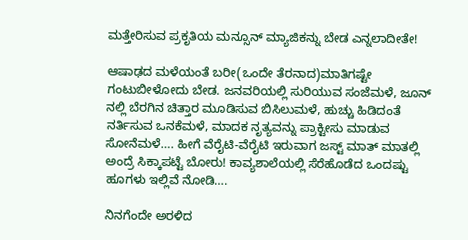ಮತ್ತೇರಿಸುವ ಪ್ರಕೃತಿಯ ಮನ್ಸೂನ್ ಮ್ಯಾಜಿಕನ್ನು ಬೇಡ ಎನ್ನಲಾದೀತೇ!

ಆಷಾಢದ ಮಳೆಯಂತೆ ಬರೀ(ಒಂದೇ ತೆರನಾದ)ಮಾತಿಗಷ್ಟೇ ಗಂಟುಬೀಳೋದು ಬೇಡ. ಜನವರಿಯಲ್ಲಿ ಸುರಿಯುವ ಸಂಜೆಮಳೆ, ಜೂನ್ ನಲ್ಲಿ ಬೆರಗಿನ ಚಿತ್ತಾರ ಮೂಡಿಸುವ ಬಿಸಿಲುಮಳೆ, ಹುಚ್ಚು ಹಿಡಿದಂತೆ ನರ್ತಿಸುವ ಒನಕೆಮಳೆ, ಮಾದಕ ನೃತ್ಯವನ್ನು ಪ್ರಾಕ್ಟೀಸು ಮಾಡುವ ಸೋನೆಮಳೆ…. ಹೀಗೆ ವೆರೈಟಿ-ವೆರೈಟಿ ಇರುವಾಗ ಜಸ್ಟ್ ಮಾತ್ ಮಾತಲ್ಲಿ ಅಂದ್ರೆ ಸಿಕ್ಕಾಪಟ್ಟೆ ಬೋರು! ಕಾವ್ಯಶಾಲೆಯಲ್ಲಿ ಸೆರೆಹೊಡೆದ ಒಂದಷ್ಟು ಹೂಗಳು ಇಲ್ಲಿವೆ ನೋಡಿ….

ನಿನಗೆಂದೇ ಅರಳಿದ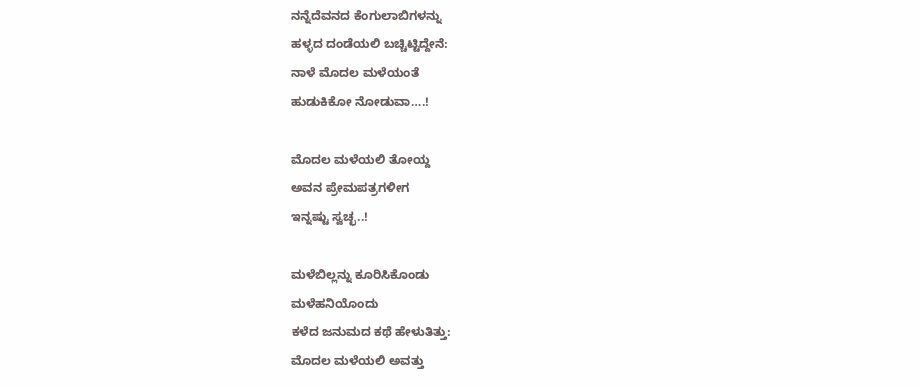ನನ್ನೆದೆವನದ ಕೆಂಗುಲಾಬಿಗಳನ್ನು
ಹಳ್ಳದ ದಂಡೆಯಲಿ ಬಚ್ಚಿಟ್ಟಿದ್ದೇನೆ:
ನಾಳೆ ಮೊದಲ ಮಳೆಯಂತೆ
ಹುಡುಕಿಕೋ ನೋಡುವಾ….!

ಮೊದಲ ಮಳೆಯಲಿ ತೋಯ್ದ
ಅವನ ಪ್ರೇಮಪತ್ರಗಳೀಗ
ಇನ್ನಷ್ಟು ಸ್ವಚ್ಛ..!

ಮಳೆಬಿಲ್ಲನ್ನು ಕೂರಿಸಿಕೊಂಡು
ಮಳೆಹನಿಯೊಂದು
ಕಳೆದ ಜನುಮದ ಕಥೆ ಹೇಳುತಿತ್ತು:
ಮೊದಲ ಮಳೆಯಲಿ ಅವತ್ತು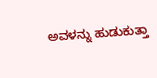ಅವಳನ್ನು ಹುಡುಕುತ್ತಾ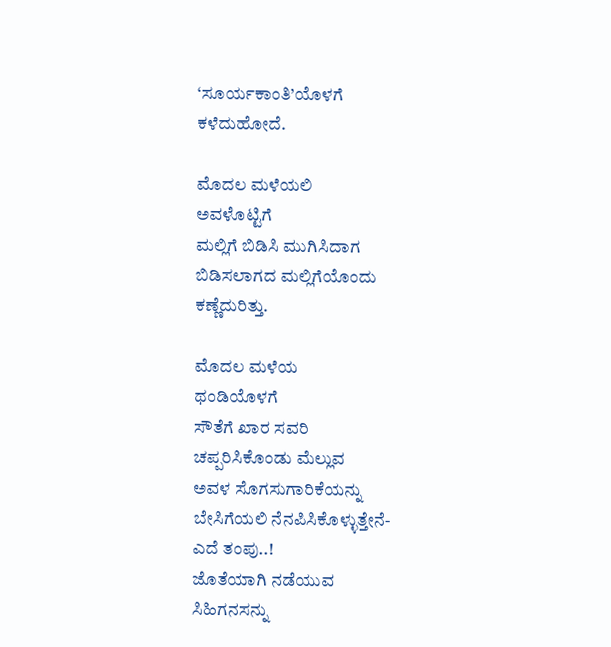‘ಸೂರ್ಯಕಾಂತಿ’ಯೊಳಗೆ
ಕಳೆದುಹೋದೆ.

ಮೊದಲ ಮಳೆಯಲಿ
ಅವಳೊಟ್ಟಿಗೆ
ಮಲ್ಲಿಗೆ ಬಿಡಿಸಿ ಮುಗಿಸಿದಾಗ
ಬಿಡಿಸಲಾಗದ ಮಲ್ಲಿಗೆಯೊಂದು
ಕಣ್ಣೆದುರಿತ್ತು.

ಮೊದಲ ಮಳೆಯ
ಥಂಡಿಯೊಳಗೆ
ಸೌತೆಗೆ ಖಾರ ಸವರಿ
ಚಪ್ಪರಿಸಿಕೊಂಡು ಮೆಲ್ಲುವ
ಅವಳ ಸೊಗಸುಗಾರಿಕೆಯನ್ನು
ಬೇಸಿಗೆಯಲಿ ನೆನಪಿಸಿಕೊಳ್ಳುತ್ತೇನೆ-
ಎದೆ ತಂಪು..!
ಜೊತೆಯಾಗಿ ನಡೆಯುವ
ಸಿಹಿಗನಸನ್ನು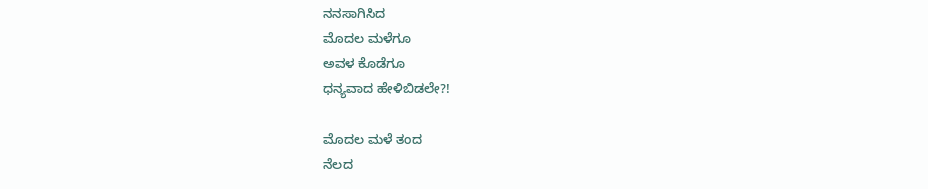ನನಸಾಗಿಸಿದ
ಮೊದಲ ಮಳೆಗೂ
ಅವಳ ಕೊಡೆಗೂ
ಧನ್ಯವಾದ ಹೇಳಿಬಿಡಲೇ?!

ಮೊದಲ ಮಳೆ ತಂದ
ನೆಲದ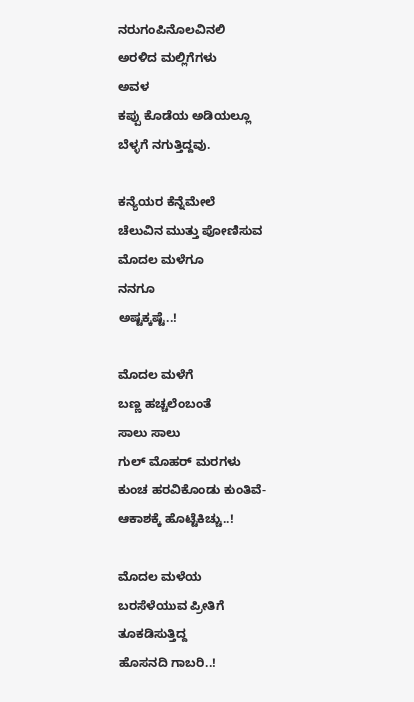ನರುಗಂಪಿನೊಲವಿನಲಿ
ಅರಳಿದ ಮಲ್ಲಿಗೆಗಳು
ಅವಳ
ಕಪ್ಪು ಕೊಡೆಯ ಅಡಿಯಲ್ಲೂ
ಬೆಳ್ಳಗೆ ನಗುತ್ತಿದ್ದವು.

ಕನ್ಯೆಯರ ಕೆನ್ನೆಮೇಲೆ
ಚೆಲುವಿನ ಮುತ್ತು ಪೋಣಿಸುವ
ಮೊದಲ ಮಳೆಗೂ
ನನಗೂ
ಅಷ್ಟಕ್ಕಷ್ಟೆ..!

ಮೊದಲ ಮಳೆಗೆ
ಬಣ್ಣ ಹಚ್ಚಲೆಂಬಂತೆ
ಸಾಲು ಸಾಲು
ಗುಲ್ ಮೊಹರ್ ಮರಗಳು
ಕುಂಚ ಹರವಿಕೊಂಡು ಕುಂತಿವೆ-
ಆಕಾಶಕ್ಕೆ ಹೊಟ್ಟೆಕಿಚ್ಚು..!

ಮೊದಲ ಮಳೆಯ
ಬರಸೆಳೆಯುವ ಪ್ರೀತಿಗೆ
ತೂಕಡಿಸುತ್ತಿದ್ದ
ಹೊಸನದಿ ಗಾಬರಿ..!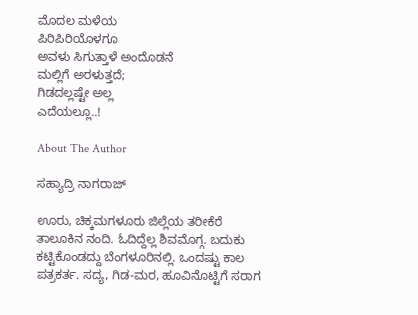ಮೊದಲ ಮಳೆಯ
ಪಿರಿಪಿರಿಯೊಳಗೂ
ಅವಳು ಸಿಗುತ್ತಾಳೆ ಅಂದೊಡನೆ
ಮಲ್ಲಿಗೆ ಅರಳುತ್ತದೆ;
ಗಿಡದಲ್ಲಷ್ಟೇ ಅಲ್ಲ
ಎದೆಯಲ್ಲೂ..!

About The Author

ಸಹ್ಯಾದ್ರಿ ನಾಗರಾಜ್

ಊರು, ಚಿಕ್ಕಮಗಳೂರು ಜಿಲ್ಲೆಯ ತರೀಕೆರೆ ತಾಲೂಕಿನ ನಂದಿ. ಓದಿದ್ದೆಲ್ಲ ಶಿವಮೊಗ್ಗ. ಬದುಕು ಕಟ್ಟಿಕೊಂಡದ್ದು ಬೆಂಗಳೂರಿನಲ್ಲಿ. ಒಂದಷ್ಟು ಕಾಲ ಪತ್ರಕರ್ತ. ಸದ್ಯ, ಗಿಡ-ಮರ, ಹೂವಿನೊಟ್ಟಿಗೆ ಸರಾಗ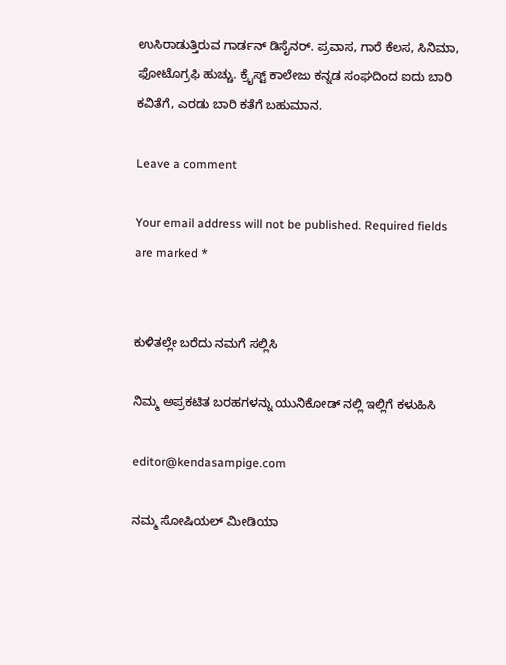ಉಸಿರಾಡುತ್ತಿರುವ ಗಾರ್ಡನ್ ಡಿಸೈನರ್. ಪ್ರವಾಸ, ಗಾರೆ ಕೆಲಸ, ಸಿನಿಮಾ, ಫೋಟೊಗ್ರಫಿ ಹುಚ್ಚು. ಕ್ರೈಸ್ಟ್ ಕಾಲೇಜು ಕನ್ನಡ ಸಂಘದಿಂದ ಐದು ಬಾರಿ ಕವಿತೆಗೆ, ಎರಡು ಬಾರಿ ಕತೆಗೆ ಬಹುಮಾನ.

Leave a comment

Your email address will not be published. Required fields are marked *


ಕುಳಿತಲ್ಲೇ ಬರೆದು ನಮಗೆ ಸಲ್ಲಿಸಿ

ನಿಮ್ಮ ಅಪ್ರಕಟಿತ ಬರಹಗಳನ್ನು ಯುನಿಕೋಡ್ ನಲ್ಲಿ ಇಲ್ಲಿಗೆ ಕಳುಹಿಸಿ

editor@kendasampige.com

ನಮ್ಮ ಸೋಷಿಯಲ್‌ ಮೀಡಿಯಾ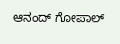ಆನಂದ್‌ ಗೋಪಾಲ್‌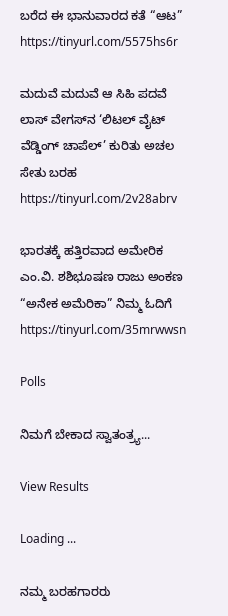ಬರೆದ ಈ ಭಾನುವಾರದ ಕತೆ “ಆಟ”
https://tinyurl.com/5575hs6r

ಮದುವೆ ಮದುವೆ ಆ ಸಿಹಿ ಪದವೆ
ಲಾಸ್‌ ವೇಗಸ್‌ನ ‘ಲಿಟಲ್ ವೈಟ್ ವೆಡ್ಡಿಂಗ್ ಚಾಪೆಲ್’ ಕುರಿತು ಅಚಲ ಸೇತು ಬರಹ
https://tinyurl.com/2v28abrv

ಭಾರತಕ್ಕೆ ಹತ್ತಿರವಾದ ಅಮೇರಿಕ
ಎಂ.ವಿ. ಶಶಿಭೂಷಣ ರಾಜು ಅಂಕಣ “ಅನೇಕ ಅಮೆರಿಕಾ” ನಿಮ್ಮ ಓದಿಗೆ
https://tinyurl.com/35mrwwsn

Polls

ನಿಮಗೆ ಬೇಕಾದ ಸ್ವಾತಂತ್ರ್ಯ...

View Results

Loading ...

ನಮ್ಮ ಬರಹಗಾರರು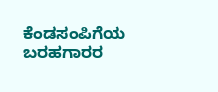ಕೆಂಡಸಂಪಿಗೆಯ ಬರಹಗಾರರ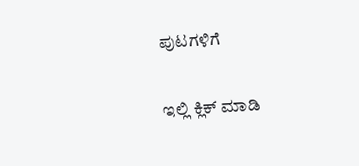ಪುಟಗಳಿಗೆ

ಇಲ್ಲಿ ಕ್ಲಿಕ್ ಮಾಡಿ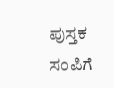ಪುಸ್ತಕ ಸಂಪಿಗೆ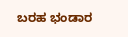ಬರಹ ಭಂಡಾರ